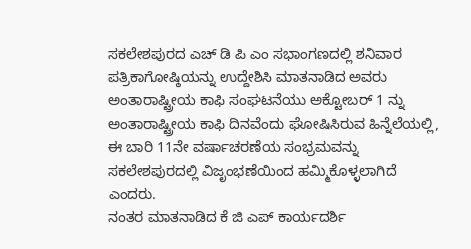ಸಕಲೇಶಪುರದ ಎಚ್ ಡಿ ಪಿ ಎಂ ಸಭಾಂಗಣದಲ್ಲಿ ಶನಿವಾರ ಪತ್ರಿಕಾಗೋಷ್ಠಿಯನ್ನು ಉದ್ದೇಶಿಸಿ ಮಾತನಾಡಿದ ಅವರು ಅಂತಾರಾಷ್ಟ್ರೀಯ ಕಾಫಿ ಸಂಘಟನೆಯು ಅಕ್ಟೋಬರ್ 1 ನ್ನು ಅಂತಾರಾಷ್ಟ್ರೀಯ ಕಾಫಿ ದಿನವೆಂದು ಘೋಷಿಸಿರುವ ಹಿನ್ನೆಲೆಯಲ್ಲಿ, ಈ ಬಾರಿ 11ನೇ ವರ್ಷಾಚರಣೆಯ ಸಂಭ್ರಮವನ್ನು ಸಕಲೇಶಪುರದಲ್ಲಿ ವಿಜೃಂಭಣೆಯಿಂದ ಹಮ್ಮಿಕೊಳ್ಳಲಾಗಿದೆ ಎಂದರು.
ನಂತರ ಮಾತನಾಡಿದ ಕೆ ಜಿ ಎಪ್ ಕಾರ್ಯದರ್ಶಿ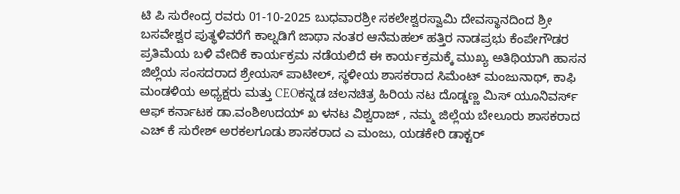ಟಿ ಪಿ ಸುರೇಂದ್ರ ರವರು 01-10-2025 ಬುಧವಾರಶ್ರೀ ಸಕಲೇಶ್ವರಸ್ವಾಮಿ ದೇವಸ್ಥಾನದಿಂದ ಶ್ರೀ ಬಸವೇಶ್ವರ ಪುತ್ಥಳಿವರೆಗೆ ಕಾಲ್ನಡಿಗೆ ಜಾಥಾ ನಂತರ ಆನೆಮಹಲ್ ಹತ್ತಿರ ನಾಡಪ್ರಭು ಕೆಂಪೇಗೌಡರ ಪ್ರತಿಮೆಯ ಬಳಿ ವೇದಿಕೆ ಕಾರ್ಯಕ್ರಮ ನಡೆಯಲಿದೆ ಈ ಕಾರ್ಯಕ್ರಮಕ್ಕೆ ಮುಖ್ಯ ಅತಿಥಿಯಾಗಿ ಹಾಸನ ಜಿಲ್ಲೆಯ ಸಂಸದರಾದ ಶ್ರೇಯಸ್ ಪಾಟೀಲ್, ಸ್ಥಳೀಯ ಶಾಸಕರಾದ ಸಿಮೆಂಟ್ ಮಂಜುನಾಥ್, ಕಾಫಿ ಮಂಡಳಿಯ ಅಧ್ಯಕ್ಷರು ಮತ್ತು CEOಕನ್ನಡ ಚಲನಚಿತ್ರ ಹಿರಿಯ ನಟ ದೊಡ್ಡಣ್ಣ ಮಿಸ್ ಯೂನಿವರ್ಸ್ ಆಫ್ ಕರ್ನಾಟಕ ಡಾ.ವಂಶಿಉದಯ್ ಖ ಳನಟ ವಿಶ್ವರಾಜ್ , ನಮ್ಮ ಜಿಲ್ಲೆಯ ಬೇಲೂರು ಶಾಸಕರಾದ ಎಚ್ ಕೆ ಸುರೇಶ್ ಅರಕಲಗೂಡು ಶಾಸಕರಾದ ಎ ಮಂಜು, ಯಡಕೇರಿ ಡಾಕ್ಟರ್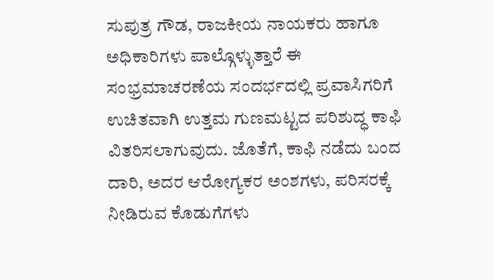ಸುಪುತ್ರ ಗೌಡ, ರಾಜಕೀಯ ನಾಯಕರು ಹಾಗೂ ಅಧಿಕಾರಿಗಳು ಪಾಲ್ಗೊಳ್ಳುತ್ತಾರೆ ಈ ಸಂಭ್ರಮಾಚರಣೆಯ ಸಂದರ್ಭದಲ್ಲಿ ಪ್ರವಾಸಿಗರಿಗೆ ಉಚಿತವಾಗಿ ಉತ್ತಮ ಗುಣಮಟ್ಟದ ಪರಿಶುದ್ಧ ಕಾಫಿ ವಿತರಿಸಲಾಗುವುದು. ಜೊತೆಗೆ, ಕಾಫಿ ನಡೆದು ಬಂದ ದಾರಿ, ಅದರ ಆರೋಗ್ಯಕರ ಅಂಶಗಳು, ಪರಿಸರಕ್ಕೆ ನೀಡಿರುವ ಕೊಡುಗೆಗಳು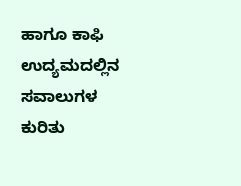ಹಾಗೂ ಕಾಫಿ ಉದ್ಯಮದಲ್ಲಿನ ಸವಾಲುಗಳ ಕುರಿತು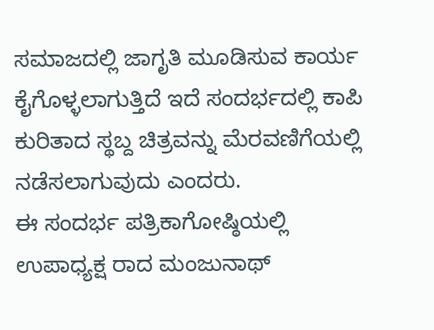ಸಮಾಜದಲ್ಲಿ ಜಾಗೃತಿ ಮೂಡಿಸುವ ಕಾರ್ಯ ಕೈಗೊಳ್ಳಲಾಗುತ್ತಿದೆ ಇದೆ ಸಂದರ್ಭದಲ್ಲಿ ಕಾಪಿ ಕುರಿತಾದ ಸ್ಥಬ್ದ ಚಿತ್ರವನ್ನು ಮೆರವಣಿಗೆಯಲ್ಲಿ ನಡೆಸಲಾಗುವುದು ಎಂದರು.
ಈ ಸಂದರ್ಭ ಪತ್ರಿಕಾಗೋಷ್ಠಿಯಲ್ಲಿ ಉಪಾಧ್ಯಕ್ಷ ರಾದ ಮಂಜುನಾಥ್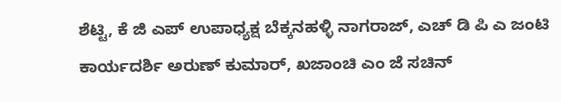ಶೆಟ್ಟಿ, ಕೆ ಜಿ ಎಪ್ ಉಪಾಧ್ಯಕ್ಷ ಬೆಕ್ಕನಹಳ್ಳಿ ನಾಗರಾಜ್, ಎಚ್ ಡಿ ಪಿ ಎ ಜಂಟಿ ಕಾರ್ಯದರ್ಶಿ ಅರುಣ್ ಕುಮಾರ್, ಖಜಾಂಚಿ ಎಂ ಜೆ ಸಚಿನ್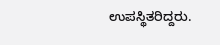ಉಪಸ್ಥಿತರಿದ್ದರು.